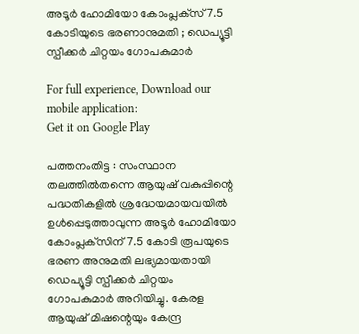അടൂര്‍ ഹോമിയോ കോംപ്ലക്‌സ് 7.5 കോടിയുടെ ഭരണാനുമതി ; ഡെപ്യൂട്ടി സ്പീക്കര്‍ ചിറ്റയം ഗോപകുമാര്‍

For full experience, Download our mobile application:
Get it on Google Play

പത്തനംതിട്ട : സംസ്ഥാന തലത്തില്‍തന്നെ ആയുഷ് വകുപ്പിന്റെ പദ്ധതികളില്‍ ശ്രദ്ധേയമായവയില്‍ ഉള്‍പ്പെടുത്താവുന്ന അടൂര്‍ ഹോമിയോ കോംപ്ലക്‌സിന് 7.5 കോടി രൂപയുടെ ഭരണ അനുമതി ലഭ്യമായതായി ഡെപ്യൂട്ടി സ്പീക്കര്‍ ചിറ്റയം ഗോപകുമാര്‍ അറിയിച്ചു. കേരള ആയുഷ് മിഷന്റെയും കേന്ദ്ര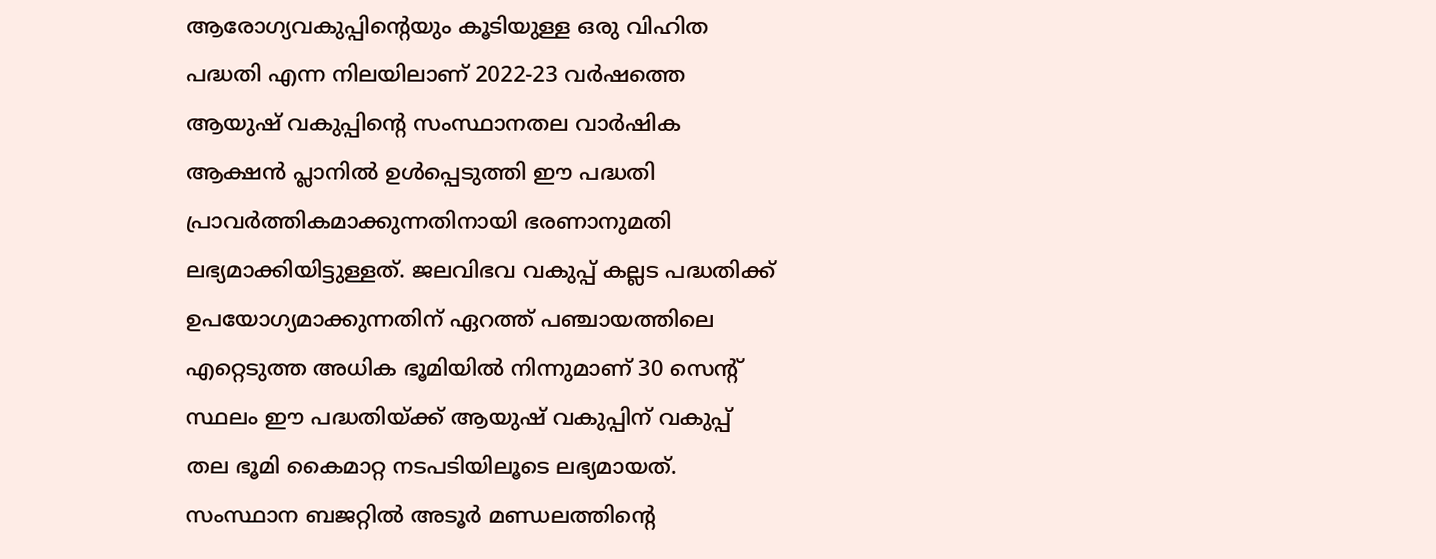ആരോഗ്യവകുപ്പിന്റെയും കൂടിയുള്ള ഒരു വിഹിത പദ്ധതി എന്ന നിലയിലാണ് 2022-23 വര്‍ഷത്തെ ആയുഷ് വകുപ്പിന്റെ സംസ്ഥാനതല വാര്‍ഷിക ആക്ഷന്‍ പ്ലാനില്‍ ഉള്‍പ്പെടുത്തി ഈ പദ്ധതി പ്രാവര്‍ത്തികമാക്കുന്നതിനായി ഭരണാനുമതി ലഭ്യമാക്കിയിട്ടുള്ളത്. ജലവിഭവ വകുപ്പ് കല്ലട പദ്ധതിക്ക് ഉപയോഗ്യമാക്കുന്നതിന് ഏറത്ത് പഞ്ചായത്തിലെ എറ്റെടുത്ത അധിക ഭൂമിയില്‍ നിന്നുമാണ് 30 സെന്റ് സ്ഥലം ഈ പദ്ധതിയ്ക്ക് ആയുഷ് വകുപ്പിന് വകുപ്പ് തല ഭൂമി കൈമാറ്റ നടപടിയിലൂടെ ലഭ്യമായത്. സംസ്ഥാന ബജറ്റില്‍ അടൂര്‍ മണ്ഡലത്തിന്റെ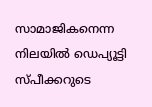സാമാജികനെന്ന നിലയില്‍ ഡെപ്യൂട്ടി സ്പീക്കറുടെ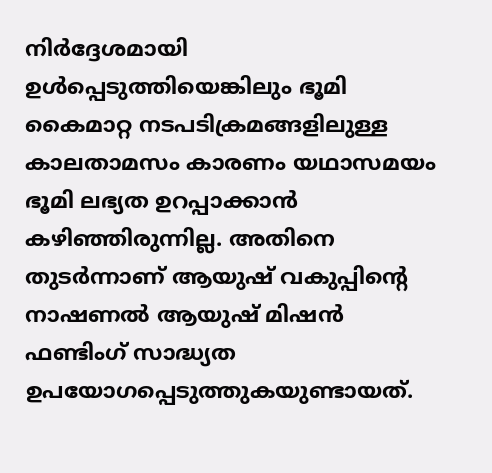നിര്‍ദ്ദേശമായി ഉള്‍പ്പെടുത്തിയെങ്കിലും ഭൂമി കൈമാറ്റ നടപടിക്രമങ്ങളിലുള്ള കാലതാമസം കാരണം യഥാസമയം ഭൂമി ലഭ്യത ഉറപ്പാക്കാന്‍ കഴിഞ്ഞിരുന്നില്ല. അതിനെ തുടര്‍ന്നാണ് ആയുഷ് വകുപ്പിന്റെ നാഷണല്‍ ആയുഷ് മിഷന്‍ ഫണ്ടിംഗ് സാദ്ധ്യത ഉപയോഗപ്പെടുത്തുകയുണ്ടായത്.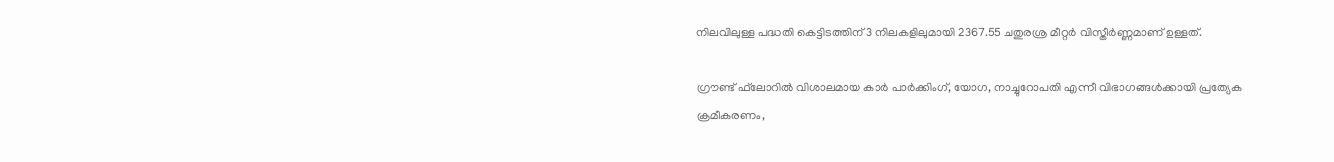നിലവിലുള്ള പദ്ധതി കെട്ടിടത്തിന് 3 നിലകളിലുമായി 2367.55 ചതുരശ്ര മീറ്റര്‍ വിസ്തീര്‍ണ്ണമാണ് ഉള്ളത്.

ഗ്രൗണ്ട് ഫ്‌ലോറില്‍ വിശാലമായ കാര്‍ പാര്‍ക്കിംഗ്, യോഗ, നാച്ചുറോപതി എന്നീ വിഭാഗങ്ങള്‍ക്കായി പ്രത്യേക ക്രമീകരണം,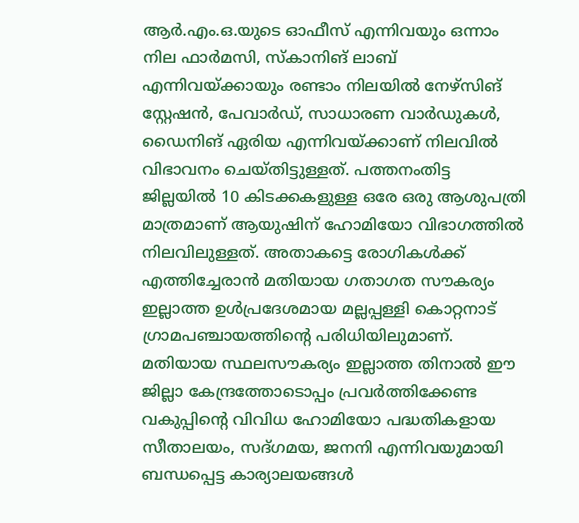ആര്‍.എം.ഒ.യുടെ ഓഫീസ് എന്നിവയും ഒന്നാം നില ഫാര്‍മസി, സ്‌കാനിങ് ലാബ് എന്നിവയ്ക്കായും രണ്ടാം നിലയില്‍ നേഴ്‌സിങ് സ്റ്റേഷന്‍, പേവാര്‍ഡ്, സാധാരണ വാര്‍ഡുകള്‍, ഡൈനിങ് ഏരിയ എന്നിവയ്ക്കാണ് നിലവില്‍ വിഭാവനം ചെയ്തിട്ടുള്ളത്. പത്തനംതിട്ട ജില്ലയില്‍ 10 കിടക്കകളുള്ള ഒരേ ഒരു ആശുപത്രി മാത്രമാണ് ആയുഷിന് ഹോമിയോ വിഭാഗത്തില്‍ നിലവിലുള്ളത്. അതാകട്ടെ രോഗികള്‍ക്ക് എത്തിച്ചേരാന്‍ മതിയായ ഗതാഗത സൗകര്യം ഇല്ലാത്ത ഉള്‍പ്രദേശമായ മല്ലപ്പള്ളി കൊറ്റനാട് ഗ്രാമപഞ്ചായത്തിന്റെ പരിധിയിലുമാണ്. മതിയായ സ്ഥലസൗകര്യം ഇല്ലാത്ത തിനാല്‍ ഈ ജില്ലാ കേന്ദ്രത്തോടൊപ്പം പ്രവര്‍ത്തിക്കേണ്ട വകുപ്പിന്റെ വിവിധ ഹോമിയോ പദ്ധതികളായ സീതാലയം, സദ്ഗമയ, ജനനി എന്നിവയുമായി ബന്ധപ്പെട്ട കാര്യാലയങ്ങള്‍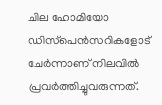ചില ഹോമിയോ ഡിസ്‌പെന്‍സറികളോട് ചേര്‍ന്നാണ് നിലവില്‍ പ്രവര്‍ത്തിച്ചുവരുന്നത്.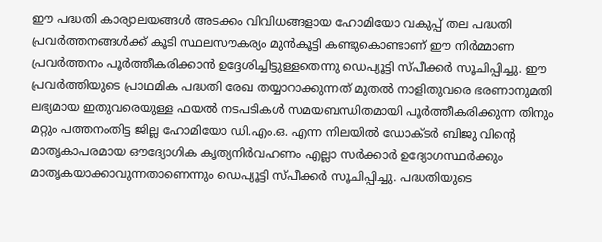ഈ പദ്ധതി കാര്യാലയങ്ങള്‍ അടക്കം വിവിധങ്ങളായ ഹോമിയോ വകുപ്പ് തല പദ്ധതി പ്രവര്‍ത്തനങ്ങള്‍ക്ക് കൂടി സ്ഥലസൗകര്യം മുന്‍കൂട്ടി കണ്ടുകൊണ്ടാണ് ഈ നിര്‍മ്മാണ പ്രവര്‍ത്തനം പൂര്‍ത്തീകരിക്കാന്‍ ഉദ്ദേശിച്ചിട്ടുള്ളതെന്നു ഡെപ്യൂട്ടി സ്പീക്കര്‍ സൂചിപ്പിച്ചു. ഈ പ്രവര്‍ത്തിയുടെ പ്രാഥമിക പദ്ധതി രേഖ തയ്യാറാക്കുന്നത് മുതല്‍ നാളിതുവരെ ഭരണാനുമതി ലഭ്യമായ ഇതുവരെയുള്ള ഫയല്‍ നടപടികള്‍ സമയബന്ധിതമായി പൂര്‍ത്തീകരിക്കുന്ന തിനും മറ്റും പത്തനംതിട്ട ജില്ല ഹോമിയോ ഡി.എം.ഒ. എന്ന നിലയില്‍ ഡോക്ടര്‍ ബിജു വിന്റെ മാതൃകാപരമായ ഔദ്യോഗിക കൃത്യനിര്‍വഹണം എല്ലാ സര്‍ക്കാര്‍ ഉദ്യോഗസ്ഥര്‍ക്കും മാതൃകയാക്കാവുന്നതാണെന്നും ഡെപ്യൂട്ടി സ്പീക്കര്‍ സൂചിപ്പിച്ചു. പദ്ധതിയുടെ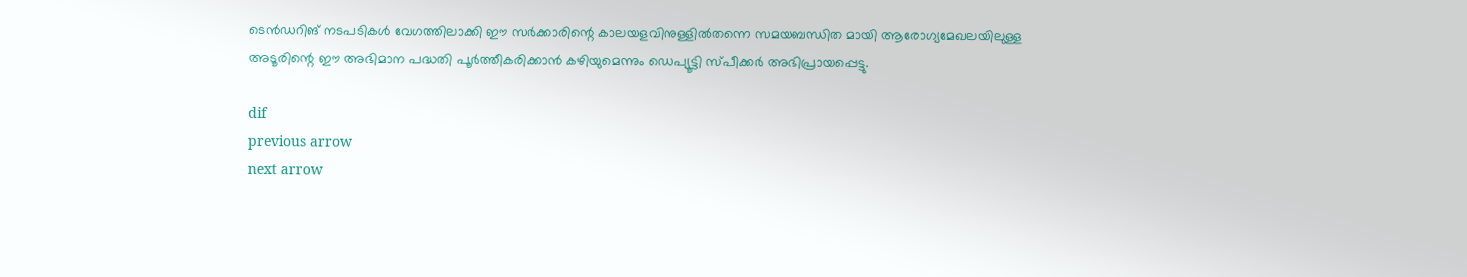ടെന്‍ഡറിങ് നടപടികള്‍ വേഗത്തിലാക്കി ഈ സര്‍ക്കാരിന്റെ കാലയളവിനുള്ളില്‍തന്നെ സമയബന്ധിത മായി ആരോഗ്യമേഖലയിലുള്ള അടൂരിന്റെ ഈ അഭിമാന പദ്ധതി പൂര്‍ത്തീകരിക്കാന്‍ കഴിയുമെന്നും ഡെപ്യൂട്ടി സ്പീക്കര്‍ അഭിപ്രായപ്പെട്ടു.

dif
previous arrow
next arrow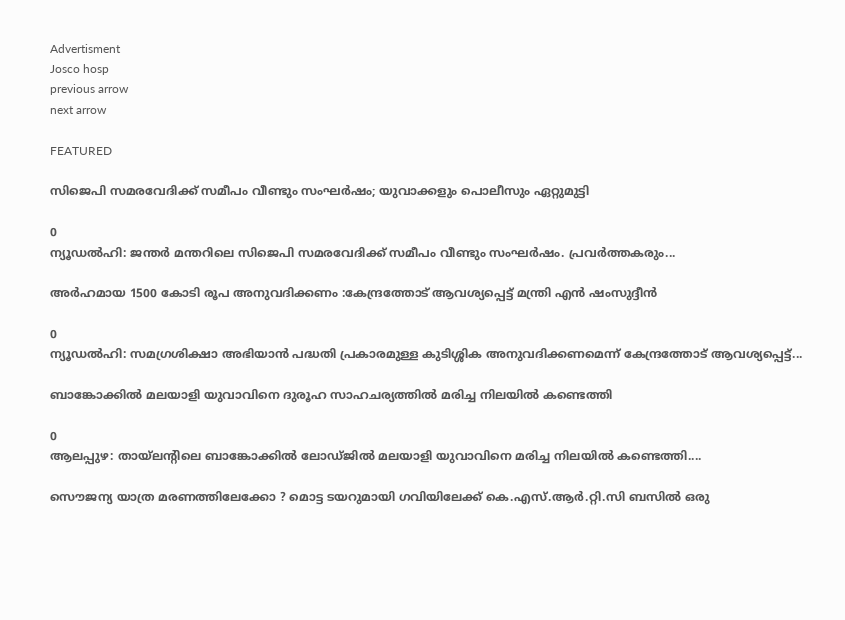Advertisment
Josco hosp
previous arrow
next arrow

FEATURED

സിജെപി സമരവേദിക്ക് സമീപം വീണ്ടും സംഘര്‍ഷം; യുവാക്കളും പൊലീസും ഏറ്റുമുട്ടി

0
ന്യൂഡല്‍ഹി: ജന്തര്‍ മന്തറിലെ സിജെപി സമരവേദിക്ക് സമീപം വീണ്ടും സംഘര്‍ഷം. പ്രവര്‍ത്തകരും...

അർഹമായ 1500 കോടി രൂപ അനുവദിക്കണം :കേന്ദ്രത്തോട് ആവശ്യപ്പെട്ട് മന്ത്രി എന്‍ ഷംസുദ്ദീന്‍

0
ന്യൂഡല്‍ഹി: സമഗ്രശിക്ഷാ അഭിയാന്‍ പദ്ധതി പ്രകാരമുള്ള കുടിശ്ശിക അനുവദിക്കണമെന്ന് കേന്ദ്രത്തോട് ആവശ്യപ്പെട്ട്...

ബാങ്കോക്കിൽ മലയാളി യുവാവിനെ ദുരൂഹ സാഹചര്യത്തിൽ മരിച്ച നിലയിൽ കണ്ടെത്തി

0
ആലപ്പുഴ: തായ്‌ലന്റിലെ ബാങ്കോക്കില്‍ ലോഡ്ജില്‍ മലയാളി യുവാവിനെ മരിച്ച നിലയില്‍ കണ്ടെത്തി....

സൌജന്യ യാത്ര മരണത്തിലേക്കോ ? മൊട്ട ടയറുമായി ഗവിയിലേക്ക് കെ.എസ്.ആര്‍.റ്റി.സി ബസില്‍ ഒരു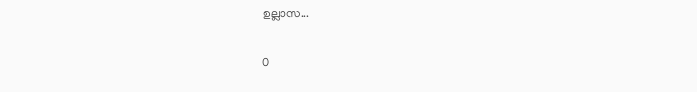ഉല്ലാസ...

0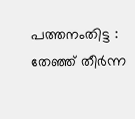പത്തനംതിട്ട : തേഞ്ഞ് തീര്‍ന്ന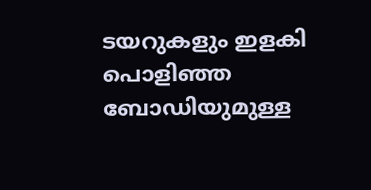ടയറുകളും ഇളകി പൊളിഞ്ഞ ബോഡിയുമുള്ള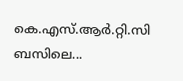കെ.എസ്.ആര്‍.റ്റി.സി ബസിലെ...